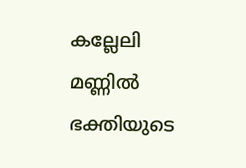കല്ലേലി മണ്ണിൽ ഭക്തിയുടെ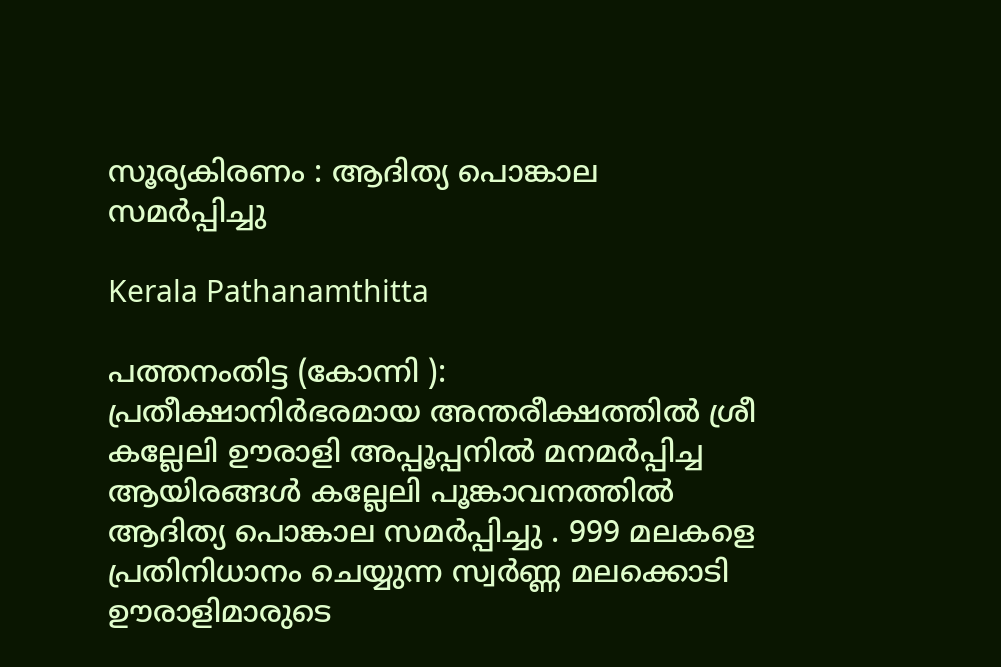സൂര്യകിരണം : ആദിത്യ പൊങ്കാല സമർപ്പിച്ചു

Kerala Pathanamthitta

പത്തനംതിട്ട (കോന്നി ): പ്രതീക്ഷാനിർഭരമായ അന്തരീക്ഷത്തിൽ ശ്രീ കല്ലേലി ഊരാളി അപ്പൂപ്പനിൽ മനമർപ്പിച്ച ആയിരങ്ങൾ കല്ലേലി പൂങ്കാവനത്തിൽ ആദിത്യ പൊങ്കാല സമർപ്പിച്ചു . 999 മലകളെ പ്രതിനിധാനം ചെയ്യുന്ന സ്വർണ്ണ മലക്കൊടി ഊരാളിമാരുടെ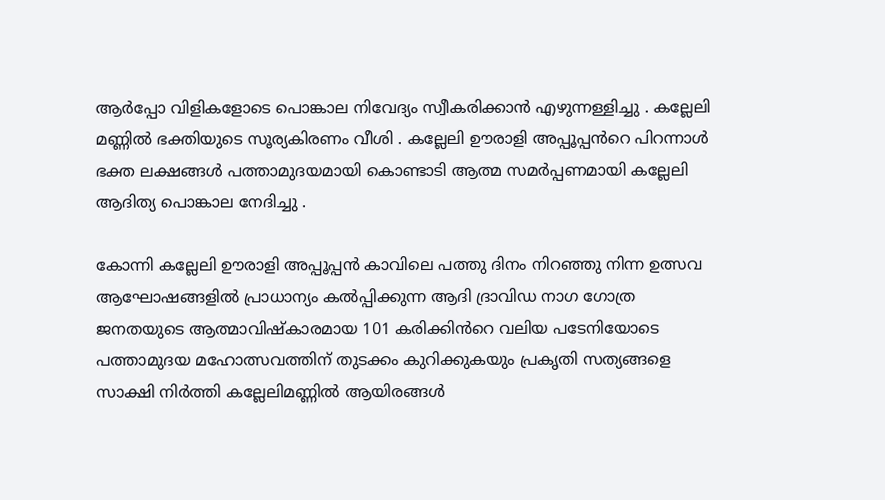ആർപ്പോ വിളികളോടെ പൊങ്കാല നിവേദ്യം സ്വീകരിക്കാൻ എഴുന്നള്ളിച്ചു . കല്ലേലി മണ്ണിൽ ഭക്തിയുടെ സൂര്യകിരണം വീശി . കല്ലേലി ഊരാളി അപ്പൂപ്പൻറെ പിറന്നാൾ ഭക്ത ലക്ഷങ്ങൾ പത്താമുദയമായി കൊണ്ടാടി ആത്മ സമർപ്പണമായി കല്ലേലി ആദിത്യ പൊങ്കാല നേദിച്ചു .

കോന്നി കല്ലേലി ഊരാളി അപ്പൂപ്പൻ കാവിലെ പത്തു ദിനം നിറഞ്ഞു നിന്ന ഉത്സവ ആഘോഷങ്ങളിൽ പ്രാധാന്യം കൽപ്പിക്കുന്ന ആദി ദ്രാവിഡ നാഗ ഗോത്ര ജനതയുടെ ആത്മാവിഷ്കാരമായ 101 കരിക്കിൻറെ വലിയ പടേനിയോടെ പത്താമുദയ മഹോത്സവത്തിന് തുടക്കം കുറിക്കുകയും പ്രകൃതി സത്യങ്ങളെ സാക്ഷി നിർത്തി കല്ലേലിമണ്ണിൽ ആയിരങ്ങൾ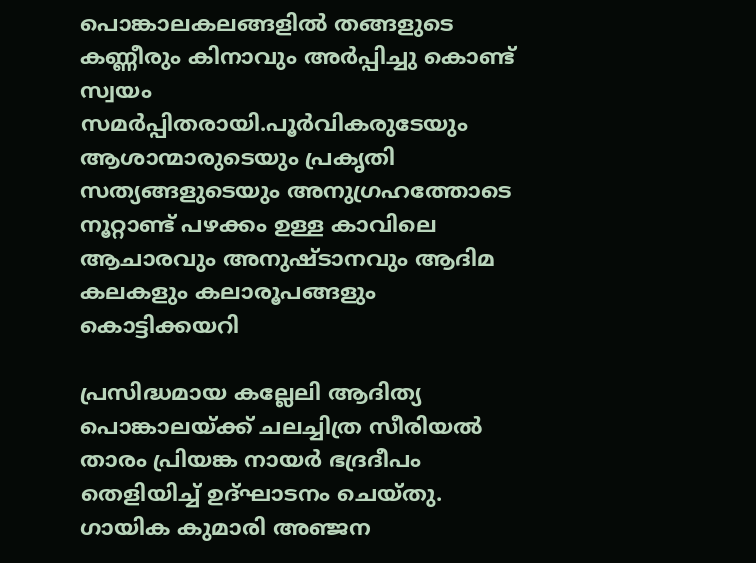പൊങ്കാലകലങ്ങളിൽ തങ്ങളുടെ കണ്ണീരും കിനാവും അർപ്പിച്ചു കൊണ്ട് സ്വയം സമർപ്പിതരായി.പൂർവികരുടേയും ആശാന്മാരുടെയും പ്രകൃതി സത്യങ്ങളുടെയും അനുഗ്രഹത്തോടെ നൂറ്റാണ്ട് പഴക്കം ഉള്ള കാവിലെ ആചാരവും അനുഷ്ടാനവും ആദിമ കലകളും കലാരൂപങ്ങളും കൊട്ടിക്കയറി

പ്രസിദ്ധമായ കല്ലേലി ആദിത്യ പൊങ്കാലയ്ക്ക് ചലച്ചിത്ര സീരിയൽ താരം പ്രിയങ്ക നായർ ഭദ്രദീപം തെളിയിച്ച് ഉദ്ഘാടനം ചെയ്തു. ഗായിക കുമാരി അഞ്ജന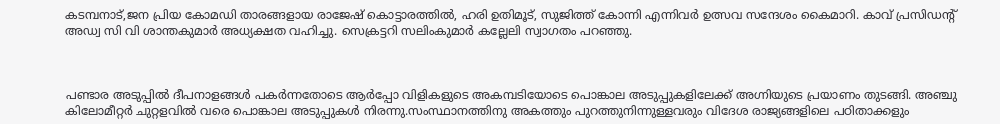കടമ്പനാട്,ജന പ്രിയ കോമഡി താരങ്ങളായ രാജേഷ് കൊട്ടാരത്തിൽ, ഹരി ഉതിമൂട്, സുജിത്ത് കോന്നി എന്നിവർ ഉത്സവ സന്ദേശം കൈമാറി. കാവ് പ്രസിഡന്റ് അഡ്വ സി വി ശാന്തകുമാർ അധ്യക്ഷത വഹിച്ചു. സെക്രട്ടറി സലിംകുമാർ കല്ലേലി സ്വാഗതം പറഞ്ഞു.



പണ്ടാര അടുപ്പിൽ ദീപനാളങ്ങൾ പകർന്നതോടെ ആർപ്പോ വിളികളുടെ അകമ്പടിയോടെ പൊങ്കാല അടുപ്പുകളിലേക്ക് അഗ്നിയുടെ പ്രയാണം തുടങ്ങി. അഞ്ചു കിലോമീറ്റർ ചുറ്റളവിൽ വരെ പൊങ്കാല അടുപ്പുകൾ നിരന്നു.സംസ്ഥാനത്തിനു അകത്തും പുറത്തുനിന്നുള്ളവരും വിദേശ രാജ്യങ്ങളിലെ പഠിതാക്കളും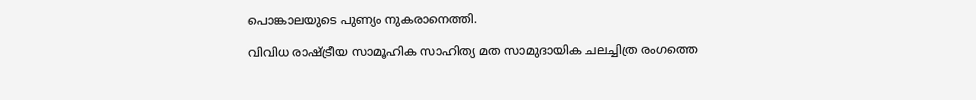പൊങ്കാലയുടെ പുണ്യം നുകരാനെത്തി.

വിവിധ രാഷ്ട്രീയ സാമൂഹിക സാഹിത്യ മത സാമുദായിക ചലച്ചിത്ര രംഗത്തെ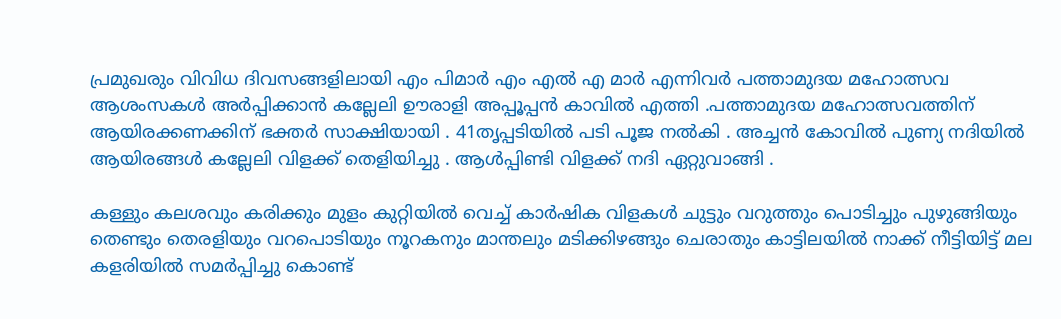പ്രമുഖരും വിവിധ ദിവസങ്ങളിലായി എം പിമാർ എം എൽ എ മാർ എന്നിവർ പത്താമുദയ മഹോത്സവ ആശംസകൾ അർപ്പിക്കാൻ കല്ലേലി ഊരാളി അപ്പൂപ്പൻ കാവിൽ എത്തി .പത്താമുദയ മഹോത്സവത്തിന് ആയിരക്കണക്കിന് ഭക്തർ സാക്ഷിയായി . 41തൃപ്പടിയിൽ പടി പൂജ നൽകി . അച്ചൻ കോവിൽ പുണ്യ നദിയിൽ ആയിരങ്ങൾ കല്ലേലി വിളക്ക് തെളിയിച്ചു . ആൾപ്പിണ്ടി വിളക്ക് നദി ഏറ്റുവാങ്ങി .

കള്ളും കലശവും കരിക്കും മുളം കുറ്റിയിൽ വെച്ച് കാർഷിക വിളകൾ ചുട്ടും വറുത്തും പൊടിച്ചും പുഴുങ്ങിയും തെണ്ടും തെരളിയും വറപൊടിയും നൂറകനും മാന്തലും മടിക്കിഴങ്ങും ചെരാതും കാട്ടിലയിൽ നാക്ക് നീട്ടിയിട്ട്‌ മല കളരിയിൽ സമർപ്പിച്ചു കൊണ്ട്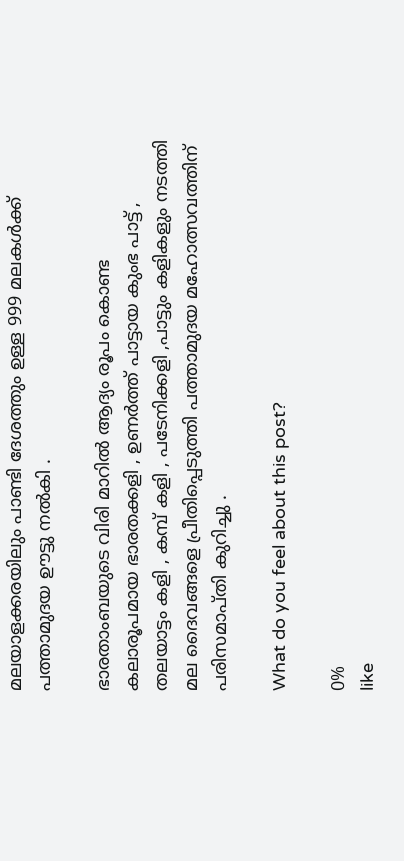മലയാളക്കരയിലും പാണ്ടി ദേശത്തും ഉള്ള 999 മലകൾക്ക് പത്താമുദയ ഊട്ടു നൽകി .

ഭാരതാംബയുടെ വിരി മാറിൽ ആദ്യം രൂപം കൊണ്ട കലാരൂപമായ ഭാരതക്കളി , ഉണർത്ത് പാട്ടായ കുംഭ പാട്ട് , തലയാട്ടം കളി , കമ്പ് കളി , പടേനിക്കളി ,പാട്ടും കളികളും നടത്തി മല ദൈവങ്ങളെ പ്രീതിപ്പെടുത്തി പത്താമുദയ മഹോത്സവത്തിന് പരിസമാപ്തി കുറിച്ചു .

What do you feel about this post?

0%
like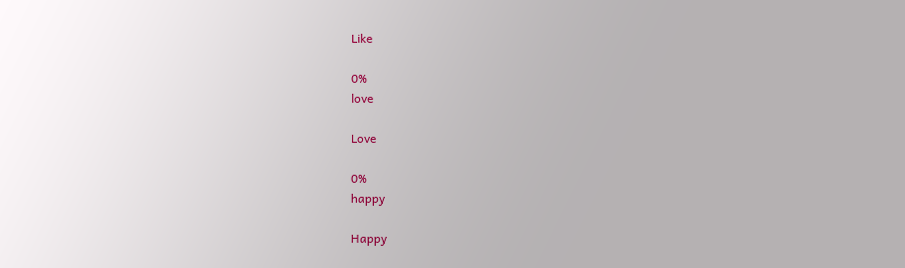Like

0%
love

Love

0%
happy

Happy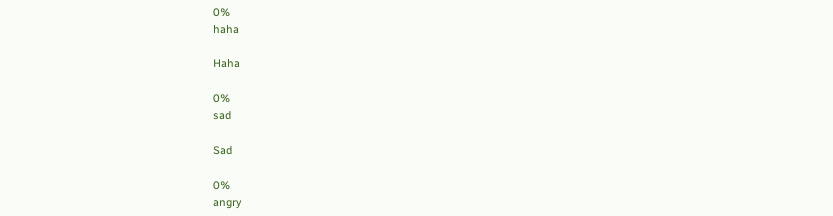0%
haha

Haha

0%
sad

Sad

0%
angry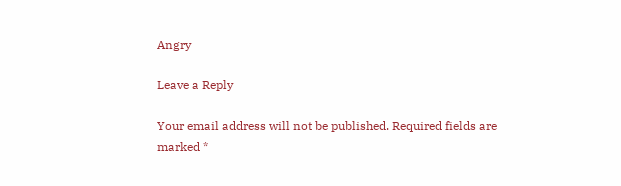Angry

Leave a Reply

Your email address will not be published. Required fields are marked *